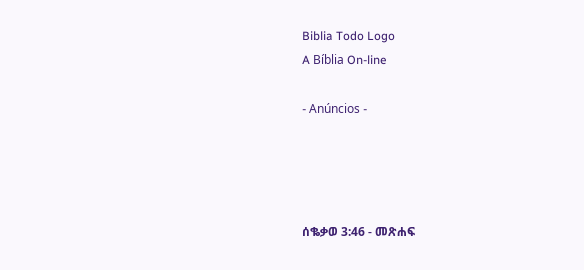Biblia Todo Logo
A Bíblia On-line

- Anúncios -




ሰቈቃወ 3:46 - መጽሐፍ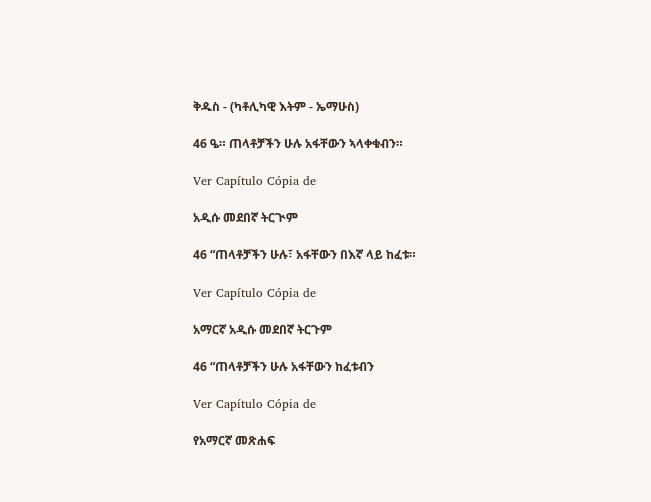ቅዱስ - (ካቶሊካዊ እትም - ኤማሁስ)

46 ዔ። ጠላቶቻችን ሁሉ አፋቸውን ኣላቀቁብን።

Ver Capítulo Cópia de

አዲሱ መደበኛ ትርጒም

46 “ጠላቶቻችን ሁሉ፣ አፋቸውን በእኛ ላይ ከፈቱ።

Ver Capítulo Cópia de

አማርኛ አዲሱ መደበኛ ትርጉም

46 “ጠላቶቻችን ሁሉ አፋቸውን ከፈቱብን

Ver Capítulo Cópia de

የአማርኛ መጽሐፍ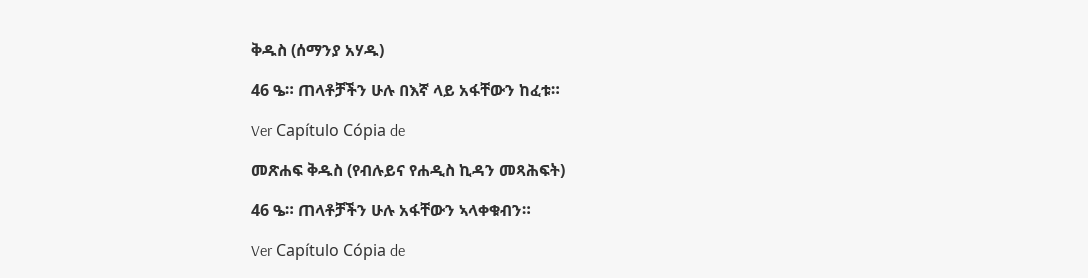ቅዱስ (ሰማንያ አሃዱ)

46 ዔ። ጠላቶቻችን ሁሉ በእኛ ላይ አፋቸውን ከፈቱ።

Ver Capítulo Cópia de

መጽሐፍ ቅዱስ (የብሉይና የሐዲስ ኪዳን መጻሕፍት)

46 ዔ። ጠላቶቻችን ሁሉ አፋቸውን ኣላቀቁብን።

Ver Capítulo Cópia de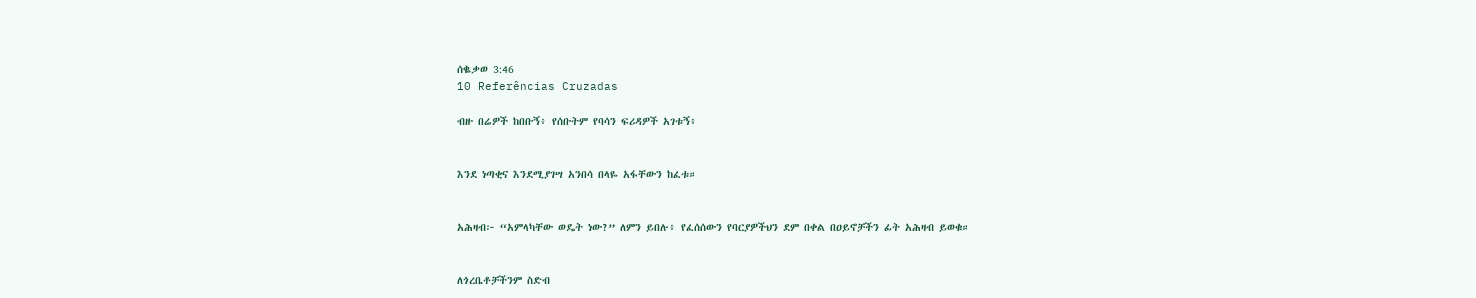ሰቈቃወ 3:46
10 Referências Cruzadas

ብዙ በሬዎች ከበቡኝ፥ የሰቡትም የባሳን ፍሪዳዎች አገቱኝ፥


እንደ ነጣቂና እንደሚያገሣ አንበሳ በላዬ አፋቸውን ከፈቱ።


አሕዛብ፦ “አምላካቸው ወዴት ነው?” ለምን ይበሉ፥ የፈሰሰውን የባርያዎችህን ደም በቀል በዐይኖቻችን ፊት አሕዛብ ይወቁ።


ለጎረቤቶቻችንም ስድብ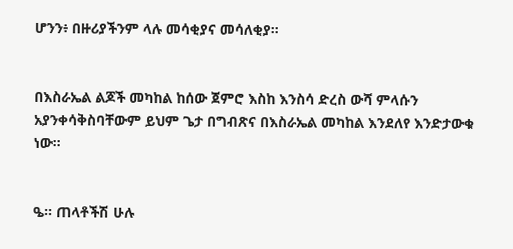ሆንን፥ በዙሪያችንም ላሉ መሳቂያና መሳለቂያ።


በእስራኤል ልጆች መካከል ከሰው ጀምሮ እስከ እንስሳ ድረስ ውሻ ምላሱን አያንቀሳቅስባቸውም ይህም ጌታ በግብጽና በእስራኤል መካከል እንደለየ እንድታውቁ ነው።


ዔ። ጠላቶችሽ ሁሉ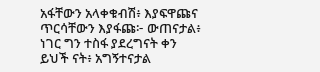አፋቸውን አላቀቁብሽ፥ እያፍዋጩና ጥርሳቸውን እያፋጩ፦ ውጠናታል፥ ነገር ግን ተስፋ ያደረግናት ቀን ይህች ናት፥ አግኝተናታል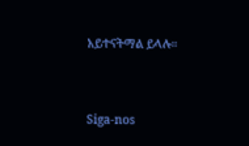አይተናትማል ይላሉ።


Siga-nos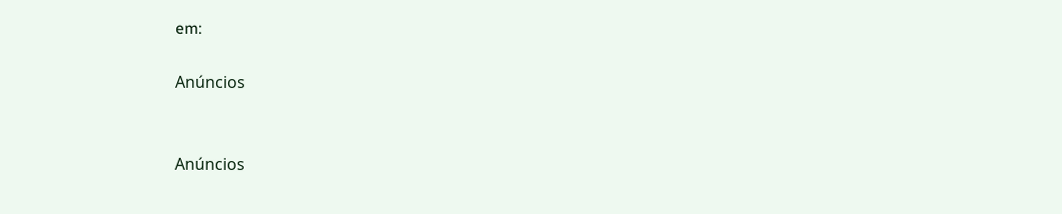em:

Anúncios


Anúncios